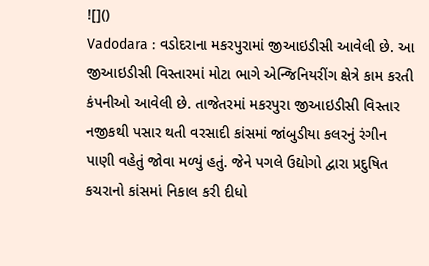![]()
Vadodara : વડોદરાના મકરપુરામાં જીઆઇડીસી આવેલી છે. આ જીઆઇડીસી વિસ્તારમાં મોટા ભાગે એન્જિનિયરીંગ ક્ષેત્રે કામ કરતી કંપનીઓ આવેલી છે. તાજેતરમાં મકરપુરા જીઆઇડીસી વિસ્તાર નજીકથી પસાર થતી વરસાદી કાંસમાં જાંબુડીયા કલરનું રંગીન પાણી વહેતું જોવા મળ્યું હતું. જેને પગલે ઉદ્યોગો દ્વારા પ્રદુષિત કચરાનો કાંસમાં નિકાલ કરી દીધો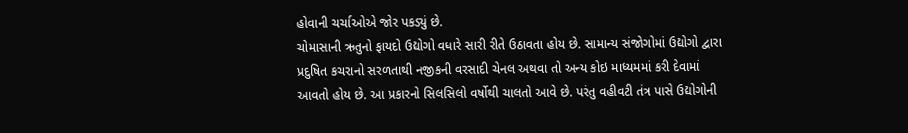હોવાની ચર્ચાઓએ જોર પકડ્યું છે.
ચોમાસાની ઋતુનો ફાયદો ઉદ્યોગો વધારે સારી રીતે ઉઠાવતા હોય છે. સામાન્ય સંજોગોમાં ઉદ્યોગો દ્વારા પ્રદુષિત કચરાનો સરળતાથી નજીકની વરસાદી ચેનલ અથવા તો અન્ય કોઇ માધ્યમમાં કરી દેવામાં આવતો હોય છે. આ પ્રકારનો સિલસિલો વર્ષોથી ચાલતો આવે છે. પરંતુ વહીવટી તંત્ર પાસે ઉદ્યોગોની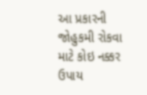આ પ્રકારની જોહુકમી રોકવા માટે કોઇ નક્કર ઉપાય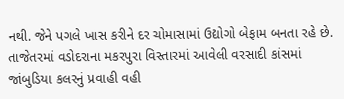નથી. જેને પગલે ખાસ કરીને દર ચોમાસામાં ઉદ્યોગો બેફામ બનતા રહે છે. તાજેતરમાં વડોદરાના મકરપુરા વિસ્તારમાં આવેલી વરસાદી કાંસમાં જાંબુડિયા કલરનું પ્રવાહી વહી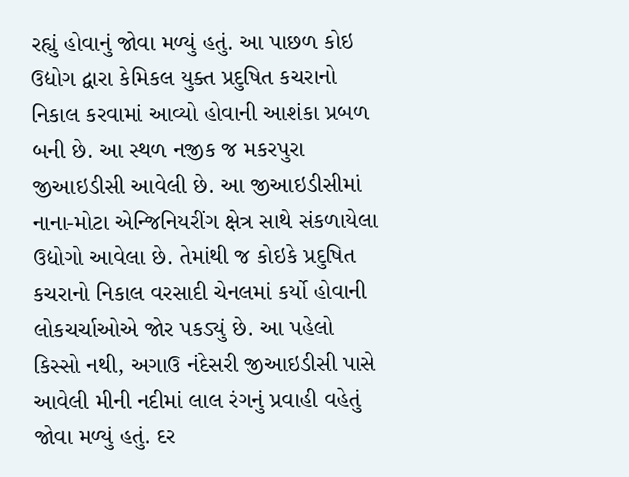રહ્યું હોવાનું જોવા મળ્યું હતું. આ પાછળ કોઇ ઉદ્યોગ દ્વારા કેમિકલ યુક્ત પ્રદુષિત કચરાનો નિકાલ કરવામાં આવ્યો હોવાની આશંકા પ્રબળ બની છે. આ સ્થળ નજીક જ મકરપુરા જીઆઇડીસી આવેલી છે. આ જીઆઇડીસીમાં નાના-મોટા એન્જિનિયરીંગ ક્ષેત્ર સાથે સંકળાયેલા ઉદ્યોગો આવેલા છે. તેમાંથી જ કોઇકે પ્રદુષિત કચરાનો નિકાલ વરસાદી ચેનલમાં કર્યો હોવાની લોકચર્ચાઓએ જોર પકડ્યું છે. આ પહેલો કિસ્સો નથી, અગાઉ નંદેસરી જીઆઇડીસી પાસે આવેલી મીની નદીમાં લાલ રંગનું પ્રવાહી વહેતું જોવા મળ્યું હતું. દર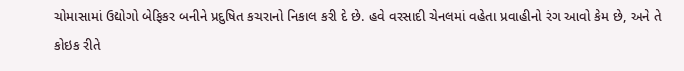ચોમાસામાં ઉદ્યોગો બેફિકર બનીને પ્રદુષિત કચરાનો નિકાલ કરી દે છે. હવે વરસાદી ચેનલમાં વહેતા પ્રવાહીનો રંગ આવો કેમ છે, અને તે કોઇક રીતે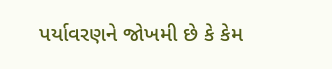પર્યાવરણને જોખમી છે કે કેમ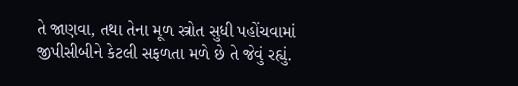તે જાણવા, તથા તેના મૂળ સ્ત્રોત સુધી પહોંચવામાં જીપીસીબીને કેટલી સફળતા મળે છે તે જેવું રહ્યું.